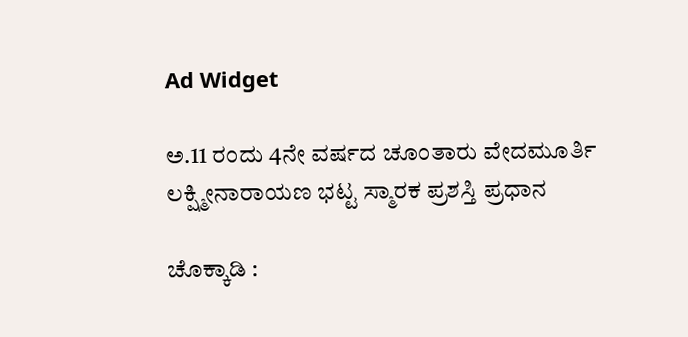Ad Widget

ಅ.11 ರಂದು 4ನೇ ವರ್ಷದ ಚೂಂತಾರು ವೇದಮೂರ್ತಿ ಲಕ್ಷ್ಮೀನಾರಾಯಣ ಭಟ್ಟ ಸ್ಮಾರಕ ಪ್ರಶಸ್ತಿ ಪ್ರಧಾನ

ಚೊಕ್ಕಾಡಿ :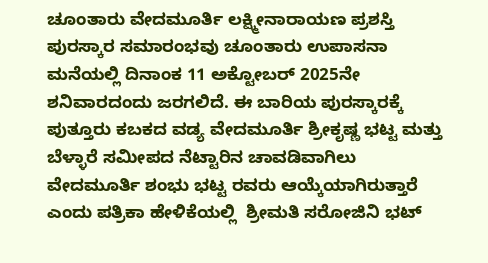ಚೂಂತಾರು ವೇದಮೂರ್ತಿ ಲಕ್ಷ್ಮೀನಾರಾಯಣ ಪ್ರಶಸ್ತಿ ಪುರಸ್ಕಾರ ಸಮಾರಂಭವು ಚೂಂತಾರು ಉಪಾಸನಾ ಮನೆಯಲ್ಲಿ ದಿನಾಂಕ 11 ಅಕ್ಟೋಬರ್ 2025ನೇ ಶನಿವಾರದಂದು ಜರಗಲಿದೆ. ಈ ಬಾರಿಯ ಪುರಸ್ಕಾರಕ್ಕೆ ಪುತ್ತೂರು ಕಬಕದ ವಡ್ಯ ವೇದಮೂರ್ತಿ ಶ್ರೀಕೃಷ್ಣ ಭಟ್ಟ ಮತ್ತು ಬೆಳ್ಳಾರೆ ಸಮೀಪದ ನೆಟ್ಟಾರಿನ ಚಾವಡಿವಾಗಿಲು ವೇದಮೂರ್ತಿ ಶಂಭು ಭಟ್ಟ ರವರು ಆಯ್ಕೆಯಾಗಿರುತ್ತಾರೆ ಎಂದು ಪತ್ರಿಕಾ ಹೇಳಿಕೆಯಲ್ಲಿ  ಶ್ರೀಮತಿ ಸರೋಜಿನಿ ಭಟ್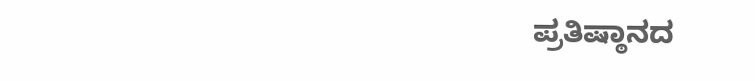ಪ್ರತಿಷ್ಠಾನದ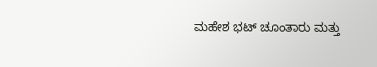ಮಹೇಶ ಭಟ್ ಚೂಂತಾರು ಮತ್ತು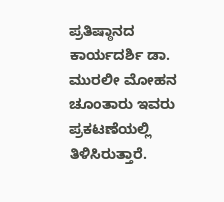ಪ್ರತಿಷ್ಠಾನದ ಕಾರ್ಯದರ್ಶಿ ಡಾ. ಮುರಲೀ ಮೋಹನ ಚೂಂತಾರು ಇವರು ಪ್ರಕಟಣೆಯಲ್ಲಿ ತಿಳಿಸಿರುತ್ತಾರೆ.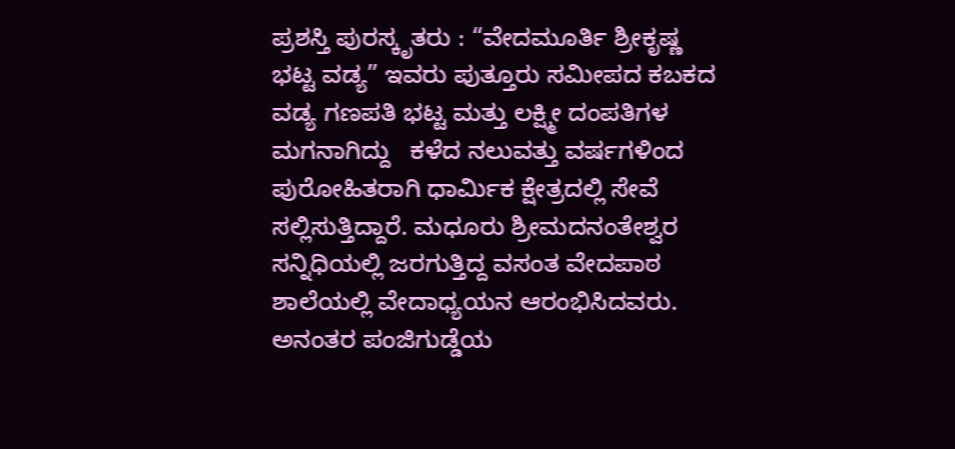ಪ್ರಶಸ್ತಿ ಪುರಸ್ಕೃತರು : “ವೇದಮೂರ್ತಿ ಶ್ರೀಕೃಷ್ಣ ಭಟ್ಟ ವಡ್ಯ” ಇವರು ಪುತ್ತೂರು ಸಮೀಪದ ಕಬಕದ ವಡ್ಯ ಗಣಪತಿ ಭಟ್ಟ ಮತ್ತು ಲಕ್ಷ್ಮೀ ದಂಪತಿಗಳ ಮಗನಾಗಿದ್ದು   ಕಳೆದ ನಲುವತ್ತು ವರ್ಷಗಳಿಂದ ಪುರೋಹಿತರಾಗಿ ಧಾರ್ಮಿಕ ಕ್ಷೇತ್ರದಲ್ಲಿ ಸೇವೆ ಸಲ್ಲಿಸುತ್ತಿದ್ದಾರೆ. ಮಧೂರು ಶ್ರೀಮದನಂತೇಶ್ವರ ಸನ್ನಿಧಿಯಲ್ಲಿ ಜರಗುತ್ತಿದ್ದ ವಸಂತ ವೇದಪಾಠ ಶಾಲೆಯಲ್ಲಿ ವೇದಾಧ್ಯಯನ ಆರಂಭಿಸಿದವರು. ಅನಂತರ ಪಂಜಿಗುಡ್ಡೆಯ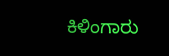ಕಿಳಿಂಗಾರು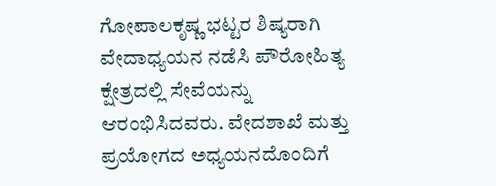ಗೋಪಾಲಕೃಷ್ಣ ಭಟ್ಟರ ಶಿಷ್ಯರಾಗಿ ವೇದಾಧ್ಯಯನ ನಡೆಸಿ ಪೌರೋಹಿತ್ಯ ಕ್ಷೇತ್ರದಲ್ಲಿ ಸೇವೆಯನ್ನು ಆರಂಭಿಸಿದವರು. ವೇದಶಾಖೆ ಮತ್ತು ಪ್ರಯೋಗದ ಅಧ್ಯಯನದೊಂದಿಗೆ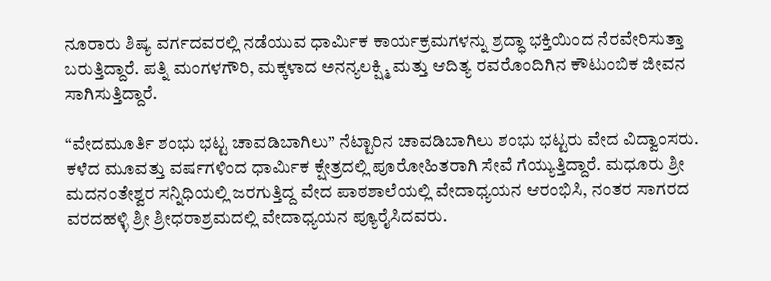ನೂರಾರು ಶಿಷ್ಯ ವರ್ಗದವರಲ್ಲಿ ನಡೆಯುವ ಧಾರ್ಮಿಕ ಕಾರ್ಯಕ್ರಮಗಳನ್ನು ಶ್ರದ್ಧಾ ಭಕ್ತಿಯಿಂದ ನೆರವೇರಿಸುತ್ತಾ ಬರುತ್ತಿದ್ದಾರೆ. ಪತ್ನಿ ಮಂಗಳಗೌರಿ, ಮಕ್ಕಳಾದ ಅನನ್ಯಲಕ್ಷ್ಮಿ ಮತ್ತು ಆದಿತ್ಯ ರವರೊಂದಿಗಿನ ಕೌಟುಂಬಿಕ ಜೀವನ ಸಾಗಿಸುತ್ತಿದ್ದಾರೆ.

“ವೇದಮೂರ್ತಿ ಶಂಭು ಭಟ್ಟ ಚಾವಡಿಬಾಗಿಲು” ನೆಟ್ಟಾರಿನ ಚಾವಡಿಬಾಗಿಲು ಶಂಭು ಭಟ್ಟರು ವೇದ ವಿದ್ವಾಂಸರು. ಕಳೆದ ಮೂವತ್ತು ವರ್ಷಗಳಿಂದ ಧಾರ್ಮಿಕ ಕ್ಷೇತ್ರದಲ್ಲಿ ಪೂರೋಹಿತರಾಗಿ ಸೇವೆ ಗೆಯ್ಯುತ್ತಿದ್ದಾರೆ. ಮಧೂರು ಶ್ರೀ ಮದನಂತೇಶ್ವರ ಸನ್ನಿಧಿಯಲ್ಲಿ ಜರಗುತ್ತಿದ್ದ ವೇದ ಪಾಠಶಾಲೆಯಲ್ಲಿ ವೇದಾಧ್ಯಯನ ಆರಂಭಿಸಿ, ನಂತರ ಸಾಗರದ ವರದಹಳ್ಳಿ ಶ್ರೀ ಶ್ರೀಧರಾಶ್ರಮದಲ್ಲಿ ವೇದಾಧ್ಯಯನ ಪ್ಯೂರೈಸಿದವರು.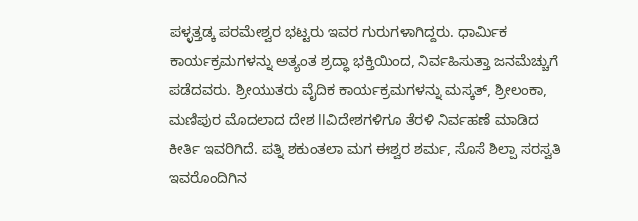ಪಳ್ಳತ್ತಡ್ಕ ಪರಮೇಶ್ವರ ಭಟ್ಟರು ಇವರ ಗುರುಗಳಾಗಿದ್ದರು. ಧಾರ್ಮಿಕ ಕಾರ್ಯಕ್ರಮಗಳನ್ನು ಅತ್ಯಂತ ಶ್ರದ್ಧಾ ಭಕ್ತಿಯಿಂದ, ನಿರ್ವಹಿಸುತ್ತಾ ಜನಮೆಚ್ಚುಗೆ ಪಡೆದವರು. ಶ್ರೀಯುತರು ವೈದಿಕ ಕಾರ್ಯಕ್ರಮಗಳನ್ನು ಮಸ್ಕತ್, ಶ್ರೀಲಂಕಾ, ಮಣಿಪುರ ಮೊದಲಾದ ದೇಶ llವಿದೇಶಗಳಿಗೂ ತೆರಳಿ ನಿರ್ವಹಣೆ ಮಾಡಿದ ಕೀರ್ತಿ ಇವರಿಗಿದೆ. ಪತ್ನಿ ಶಕುಂತಲಾ ಮಗ ಈಶ್ವರ ಶರ್ಮ, ಸೊಸೆ ಶಿಲ್ಪಾ ಸರಸ್ವತಿ ಇವರೊಂದಿಗಿನ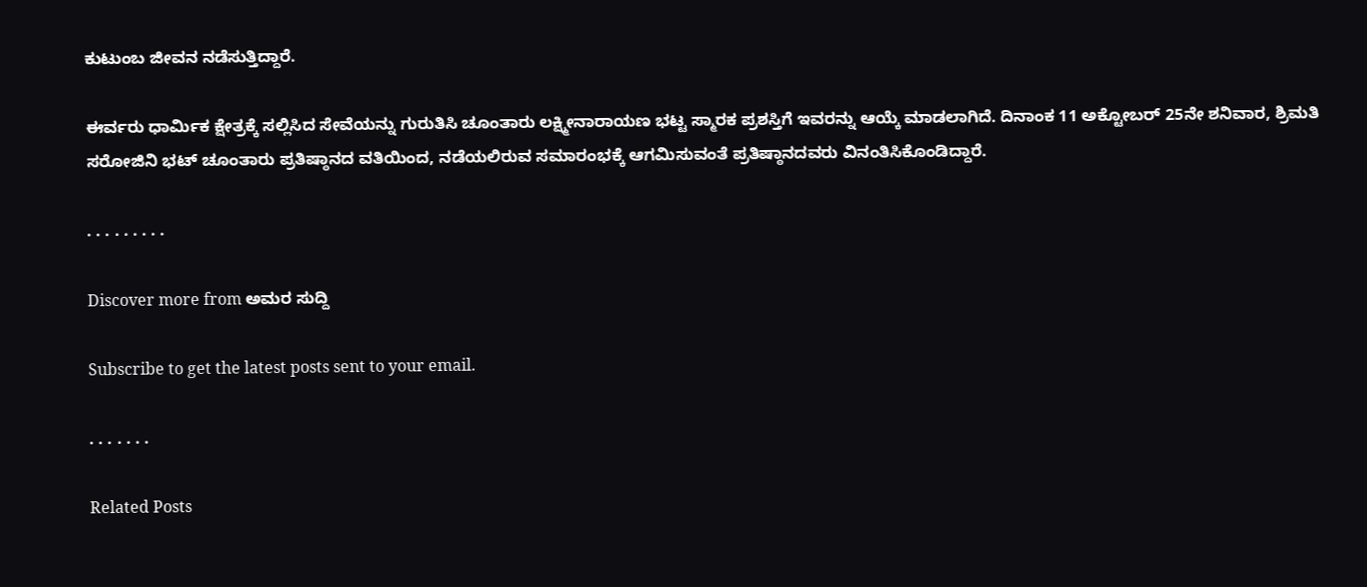ಕುಟುಂಬ ಜೀವನ ನಡೆಸುತ್ತಿದ್ದಾರೆ.

ಈರ್ವರು ಧಾರ್ಮಿಕ ಕ್ಷೇತ್ರಕ್ಕೆ ಸಲ್ಲಿಸಿದ ಸೇವೆಯನ್ನು ಗುರುತಿಸಿ ಚೂಂತಾರು ಲಕ್ಷ್ಮೀನಾರಾಯಣ ಭಟ್ಟ ಸ್ಮಾರಕ ಪ್ರಶಸ್ತಿಗೆ ಇವರನ್ನು ಆಯ್ಕೆ ಮಾಡಲಾಗಿದೆ. ದಿನಾಂಕ 11 ಅಕ್ಟೋಬರ್ 25ನೇ ಶನಿವಾರ, ಶ್ರಿಮತಿ ಸರೋಜಿನಿ ಭಟ್ ಚೂಂತಾರು ಪ್ರತಿಷ್ಠಾನದ ವತಿಯಿಂದ, ನಡೆಯಲಿರುವ ಸಮಾರಂಭಕ್ಕೆ ಆಗಮಿಸುವಂತೆ ಪ್ರತಿಷ್ಠಾನದವರು ವಿನಂತಿಸಿಕೊಂಡಿದ್ದಾರೆ.

. . . . . . . . .

Discover more from ಅಮರ ಸುದ್ದಿ

Subscribe to get the latest posts sent to your email.

. . . . . . .

Related Posts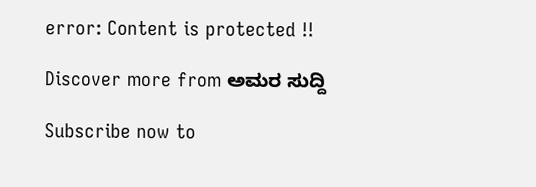error: Content is protected !!

Discover more from ಅಮರ ಸುದ್ದಿ

Subscribe now to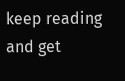keep reading and get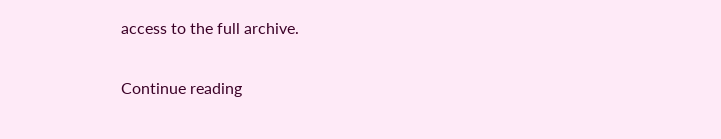access to the full archive.

Continue reading